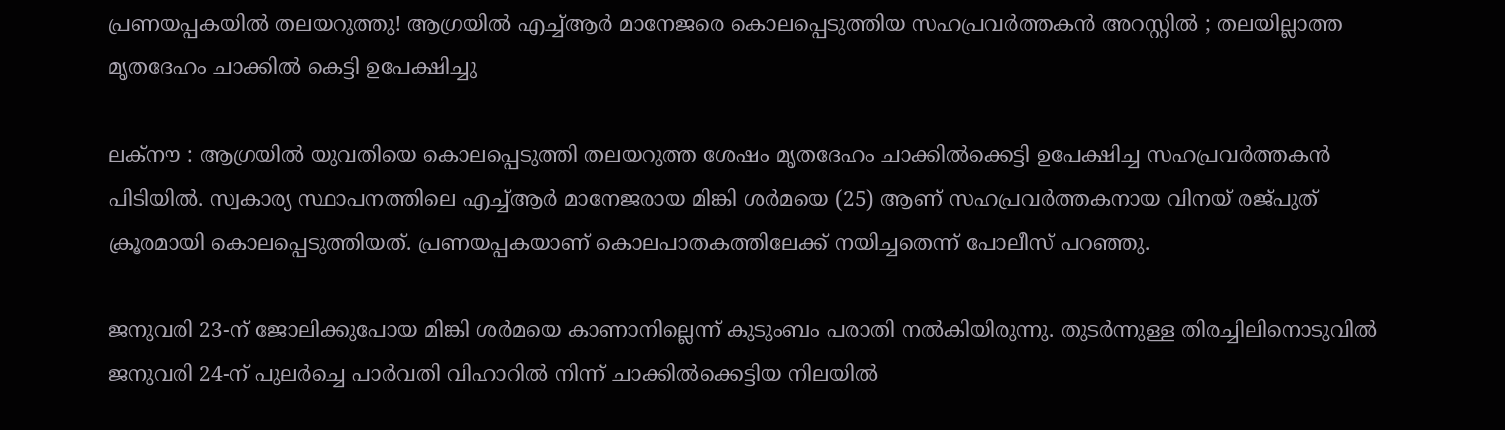പ്രണയപ്പകയില്‍ തലയറുത്തു! ആഗ്രയില്‍ എച്ച്ആര്‍ മാനേജരെ കൊലപ്പെടുത്തിയ സഹപ്രവര്‍ത്തകന്‍ അറസ്റ്റില്‍ ; തലയില്ലാത്ത മൃതദേഹം ചാക്കില്‍ കെട്ടി ഉപേക്ഷിച്ചു

ലക്‌നൗ : ആഗ്രയില്‍ യുവതിയെ കൊലപ്പെടുത്തി തലയറുത്ത ശേഷം മൃതദേഹം ചാക്കില്‍ക്കെട്ടി ഉപേക്ഷിച്ച സഹപ്രവര്‍ത്തകന്‍ പിടിയില്‍. സ്വകാര്യ സ്ഥാപനത്തിലെ എച്ച്ആര്‍ മാനേജരായ മിങ്കി ശര്‍മയെ (25) ആണ് സഹപ്രവര്‍ത്തകനായ വിനയ് രജ്പുത് ക്രൂരമായി കൊലപ്പെടുത്തിയത്. പ്രണയപ്പകയാണ് കൊലപാതകത്തിലേക്ക് നയിച്ചതെന്ന് പോലീസ് പറഞ്ഞു.

ജനുവരി 23-ന് ജോലിക്കുപോയ മിങ്കി ശര്‍മയെ കാണാനില്ലെന്ന് കുടുംബം പരാതി നല്‍കിയിരുന്നു. തുടര്‍ന്നുള്ള തിരച്ചിലിനൊടുവില്‍ ജനുവരി 24-ന് പുലര്‍ച്ചെ പാര്‍വതി വിഹാറില്‍ നിന്ന് ചാക്കില്‍ക്കെട്ടിയ നിലയില്‍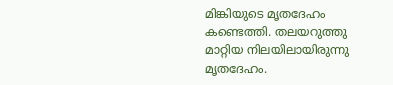മിങ്കിയുടെ മൃതദേഹം കണ്ടെത്തി. തലയറുത്തു മാറ്റിയ നിലയിലായിരുന്നു മൃതദേഹം.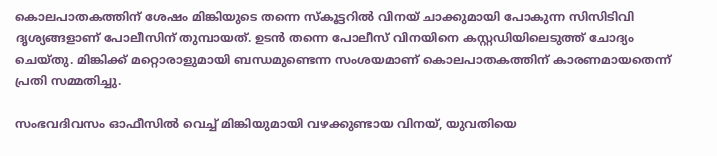കൊലപാതകത്തിന് ശേഷം മിങ്കിയുടെ തന്നെ സ്‌കൂട്ടറില്‍ വിനയ് ചാക്കുമായി പോകുന്ന സിസിടിവി ദൃശ്യങ്ങളാണ് പോലീസിന് തുമ്പായത്. ഉടന്‍ തന്നെ പോലീസ് വിനയിനെ കസ്റ്റഡിയിലെടുത്ത് ചോദ്യം ചെയ്തു. മിങ്കിക്ക് മറ്റൊരാളുമായി ബന്ധമുണ്ടെന്ന സംശയമാണ് കൊലപാതകത്തിന് കാരണമായതെന്ന് പ്രതി സമ്മതിച്ചു.

സംഭവദിവസം ഓഫീസില്‍ വെച്ച് മിങ്കിയുമായി വഴക്കുണ്ടായ വിനയ്, യുവതിയെ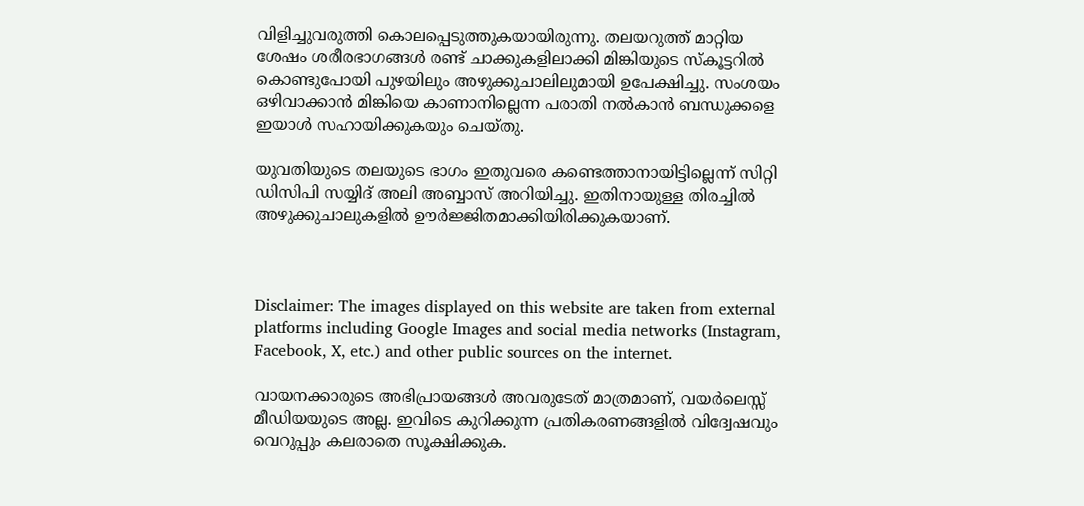വിളിച്ചുവരുത്തി കൊലപ്പെടുത്തുകയായിരുന്നു. തലയറുത്ത് മാറ്റിയ ശേഷം ശരീരഭാഗങ്ങള്‍ രണ്ട് ചാക്കുകളിലാക്കി മിങ്കിയുടെ സ്‌കൂട്ടറില്‍ കൊണ്ടുപോയി പുഴയിലും അഴുക്കുചാലിലുമായി ഉപേക്ഷിച്ചു. സംശയം ഒഴിവാക്കാന്‍ മിങ്കിയെ കാണാനില്ലെന്ന പരാതി നല്‍കാന്‍ ബന്ധുക്കളെ ഇയാള്‍ സഹായിക്കുകയും ചെയ്തു.

യുവതിയുടെ തലയുടെ ഭാഗം ഇതുവരെ കണ്ടെത്താനായിട്ടില്ലെന്ന് സിറ്റി ഡിസിപി സയ്യിദ് അലി അബ്ബാസ് അറിയിച്ചു. ഇതിനായുള്ള തിരച്ചില്‍ അഴുക്കുചാലുകളില്‍ ഊര്‍ജ്ജിതമാക്കിയിരിക്കുകയാണ്.



Disclaimer: The images displayed on this website are taken from external platforms including Google Images and social media networks (Instagram, Facebook, X, etc.) and other public sources on the internet.

വായനക്കാരുടെ അഭിപ്രായങ്ങള്‍ അവരുടേത് മാത്രമാണ്, വയർലെസ്സ് മീഡിയയുടെ അല്ല. ഇവിടെ കുറിക്കുന്ന പ്രതികരണങ്ങളിൽ വിദ്വേഷവും വെറുപ്പും കലരാതെ സൂക്ഷിക്കുക.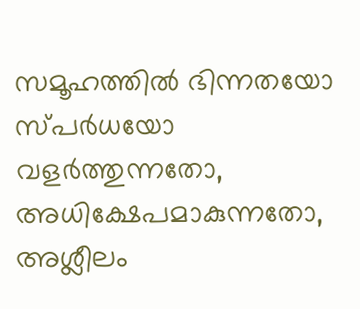സമൂഹത്തിൽ ഭിന്നതയോ സ്‌പർധയോ വളർത്തുന്നതോ, അധിക്ഷേപമാകുന്നതോ, അശ്ലീലം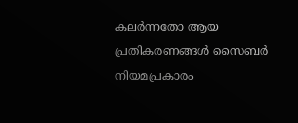കലർന്നതോ ആയ പ്രതികരണങ്ങൾ സൈബർ നിയമപ്രകാരം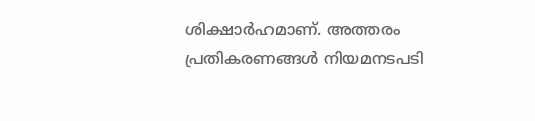ശിക്ഷാർഹമാണ്. അത്തരം പ്രതികരണങ്ങൾ നിയമനടപടി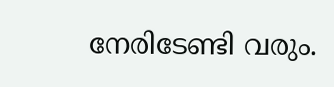നേരിടേണ്ടി വരും.